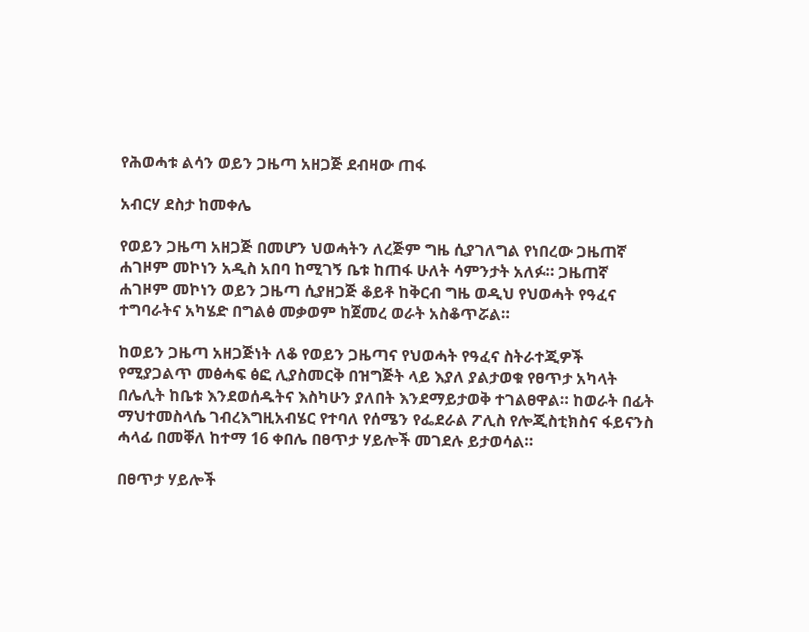የሕወሓቱ ልሳን ወይን ጋዜጣ አዘጋጅ ደብዛው ጠፋ

አብርሃ ደስታ ከመቀሌ

የወይን ጋዜጣ አዘጋጅ በመሆን ህወሓትን ለረጅም ግዜ ሲያገለግል የነበረው ጋዜጠኛ ሐገዞም መኮነን አዲስ አበባ ከሚገኝ ቤቱ ከጠፋ ሁለት ሳምንታት አለፉ። ጋዜጠኛ ሐገዞም መኮነን ወይን ጋዜጣ ሲያዘጋጅ ቆይቶ ከቅርብ ግዜ ወዲህ የህወሓት የዓፈና ተግባራትና አካሄድ በግልፅ መቃወም ከጀመረ ወራት አስቆጥሯል።

ከወይን ጋዜጣ አዘጋጅነት ለቆ የወይን ጋዜጣና የህወሓት የዓፈና ስትራተጂዎች የሚያጋልጥ መፅሓፍ ፅፎ ሊያስመርቅ በዝግጅት ላይ እያለ ያልታወቁ የፀጥታ አካላት በሌሊት ከቤቱ እንደወሰዱትና እስካሁን ያለበት እንደማይታወቅ ተገልፀዋል። ከወራት በፊት ማህተመስላሴ ገብረእግዚአብሄር የተባለ የሰሜን የፌደራል ፖሊስ የሎጂስቲክስና ፋይናንስ ሓላፊ በመቐለ ከተማ 16 ቀበሌ በፀጥታ ሃይሎች መገደሉ ይታወሳል።

በፀጥታ ሃይሎች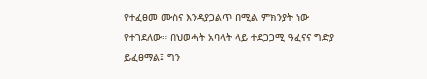የተፈፀመ ሙስና እንዳያጋልጥ በሚል ምክንያት ነው የተገደለው። በህወሓት አባላት ላይ ተደጋጋሚ ዓፈናና ግድያ ይፈፀማል፤ ግን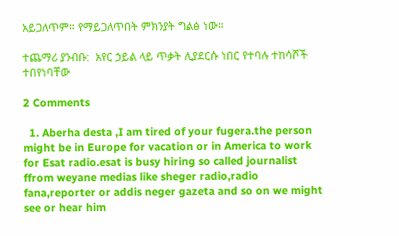አይጋለጥም። የማይጋለጥበት ምክንያት ግልፅ ነው።

ተጨማሪ ያንብቡ:  አየር ኃይል ላይ ጥቃት ሊያደርሱ ነበር የተባሉ ተከሳሾች ተበየነባቸው

2 Comments

  1. Aberha desta ,I am tired of your fugera.the person might be in Europe for vacation or in America to work for Esat radio.esat is busy hiring so called journalist ffrom weyane medias like sheger radio,radio fana,reporter or addis neger gazeta and so on we might see or hear him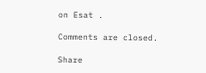on Esat .

Comments are closed.

Share